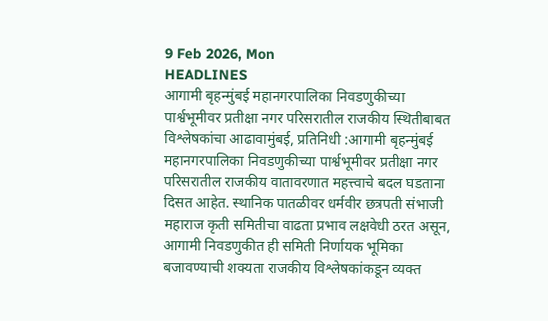9 Feb 2026, Mon
HEADLINES
आगामी बृहन्मुंबई महानगरपालिका निवडणुकीच्या पार्श्वभूमीवर प्रतीक्षा नगर परिसरातील राजकीय स्थितीबाबत विश्लेषकांचा आढावामुंबई, प्रतिनिधी :आगामी बृहन्मुंबई महानगरपालिका निवडणुकीच्या पार्श्वभूमीवर प्रतीक्षा नगर परिसरातील राजकीय वातावरणात महत्त्वाचे बदल घडताना दिसत आहेत. स्थानिक पातळीवर धर्मवीर छत्रपती संभाजी महाराज कृती समितीचा वाढता प्रभाव लक्षवेधी ठरत असून, आगामी निवडणुकीत ही समिती निर्णायक भूमिका बजावण्याची शक्यता राजकीय विश्लेषकांकडून व्यक्त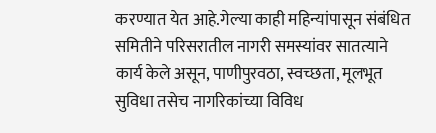करण्यात येत आहे.गेल्या काही महिन्यांपासून संबंधित समितीने परिसरातील नागरी समस्यांवर सातत्याने कार्य केले असून, पाणीपुरवठा, स्वच्छता, मूलभूत सुविधा तसेच नागरिकांच्या विविध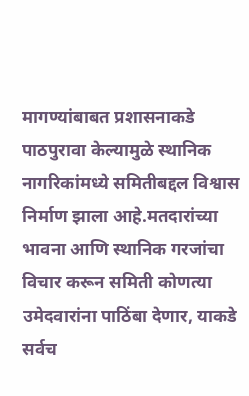मागण्यांबाबत प्रशासनाकडे पाठपुरावा केल्यामुळे स्थानिक नागरिकांमध्ये समितीबद्दल विश्वास निर्माण झाला आहे.मतदारांच्या भावना आणि स्थानिक गरजांचा विचार करून समिती कोणत्या उमेदवारांना पाठिंबा देणार, याकडे सर्वच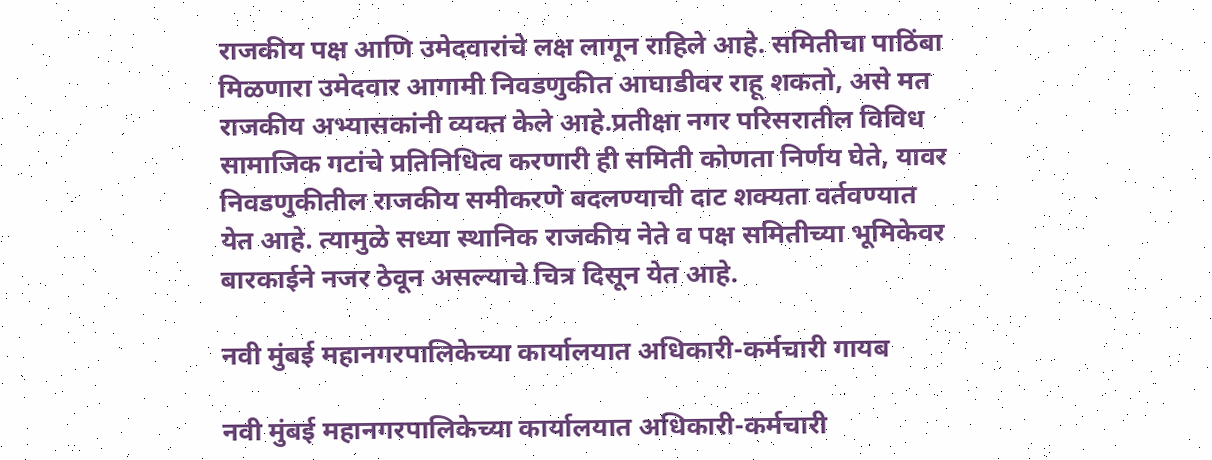राजकीय पक्ष आणि उमेदवारांचे लक्ष लागून राहिले आहे. समितीचा पाठिंबा मिळणारा उमेदवार आगामी निवडणुकीत आघाडीवर राहू शकतो, असे मत राजकीय अभ्यासकांनी व्यक्त केले आहे.प्रतीक्षा नगर परिसरातील विविध सामाजिक गटांचे प्रतिनिधित्व करणारी ही समिती कोणता निर्णय घेते, यावर निवडणुकीतील राजकीय समीकरणे बदलण्याची दाट शक्यता वर्तवण्यात येत आहे. त्यामुळे सध्या स्थानिक राजकीय नेते व पक्ष समितीच्या भूमिकेवर बारकाईने नजर ठेवून असल्याचे चित्र दिसून येत आहे.

नवी मुंबई महानगरपालिकेच्या कार्यालयात अधिकारी-कर्मचारी गायब

नवी मुंबई महानगरपालिकेच्या कार्यालयात अधिकारी-कर्मचारी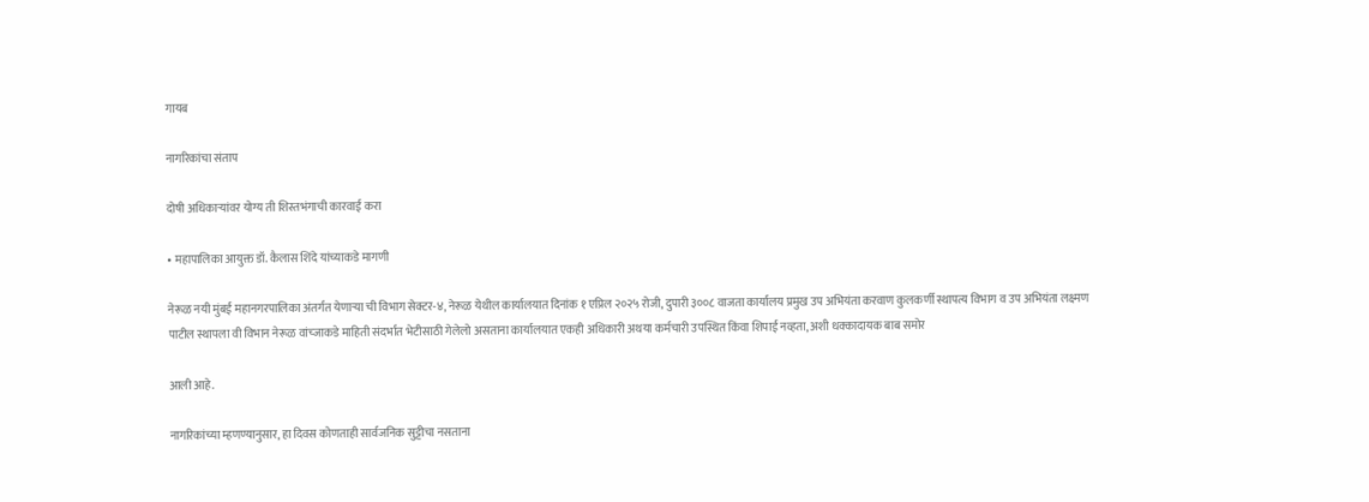गायब

नागरिकांचा संताप

दोषी अधिकाऱ्यांवर योग्य ती शिस्तभंगाची कारवाई करा

• महापालिका आयुक्त डॉ. कैलास शिंदे यांच्याकडे मागणी

नेरूळ नयी मुंबई महानगरपालिका अंतर्गत येणाऱ्या ची विभाग सेक्टर-४, नेरूळ येथील कार्यालयात दिनांक १ एप्रिल २०२५ रोजी, दुपारी ३००८ वाजता कार्यालय प्रमुख उप अभियंता करवाण कुलकर्णी स्थापत्य विभाग व उप अभियंता लक्ष्मण पाटील स्थापला वी विभान नेरूळ वांच्जाकडे माहिती संदर्भात भेटीसाठी गेलेलो असताना कार्यालयात एकही अधिकारी अथया कर्मचारी उपस्थित किंवा शिपाई नव्हता, अशी धक्कादायक बाब समोर

आली आहे.

नागरिकांच्या म्हणण्यानुसार, हा दिवस कोणताही सार्वजनिक सुट्टीचा नसताना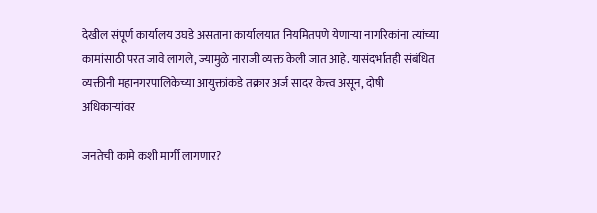देखील संपूर्ण कार्यालय उघडे असताना कार्यालयात नियमितपणे येणाऱ्या नागरिकांना त्यांच्या कामांसाठी परत जावे लागले, ज्यामुळे नाराजी व्यक्त केली जात आहे. यासंदर्भातही संबंधित व्यक्तीनी महानगरपालिकेच्या आयुक्तांकडे तक्रार अर्ज सादर केत्त्व असून, दोषी अधिकाऱ्यांवर

जनतेची कामे कशी मार्गी लागणार?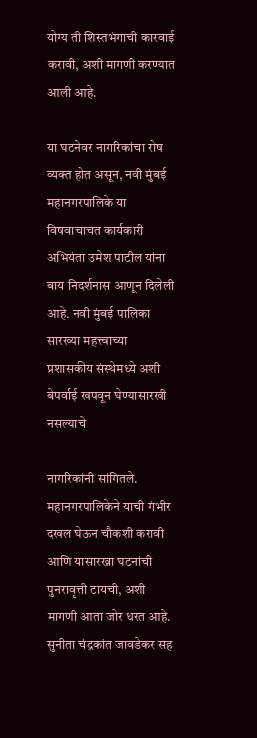योग्य ती शिस्तभंगाची कारवाई करावी, अशी मागणी करण्यात आली आहे.

या घटनेवर नागरिकांचा रोष व्यक्त होत असून, नवी मुंबई महानगरपालिके या विषवाचाचत कार्यकारी अभियंता उमेश पाटील यांना बाय निदर्शनास आणून दिलेली आहे. नवी मुंबई पालिका सारख्या महत्त्वाच्या प्रशासकीय संस्थेमध्ये अशी बेपर्वाई खपवून घेण्यासारखी नसल्याचे

नागरिकांनी सांगितले. महानगरपालिकेने याची गंभीर दखल घेऊन चौकशी करावी आणि यासारख्ना घटनांची पुनरावृत्ती टायची, अशी मागणी आता जोर धरत आहे. सुनीता चंद्रकांत जावडेकर सह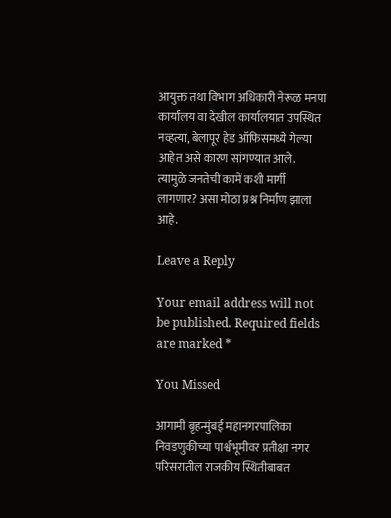आयुक्त तथा विभाग अधिकारी नेरूळ मनपा कार्यालय वा देखील कार्यालयात उपस्थित नव्हत्या, बेलापूर हेड ऑफिसमध्ये गेल्या आहेत असे कारण सांगण्यात आले. त्यामुळे जनतेची कामें कशी मार्गी लागणार? असा मोठा प्रश्न निर्माण झाला आहे.

Leave a Reply

Your email address will not be published. Required fields are marked *

You Missed

आगामी बृहन्मुंबई महानगरपालिका निवडणुकीच्या पार्श्वभूमीवर प्रतीक्षा नगर परिसरातील राजकीय स्थितीबाबत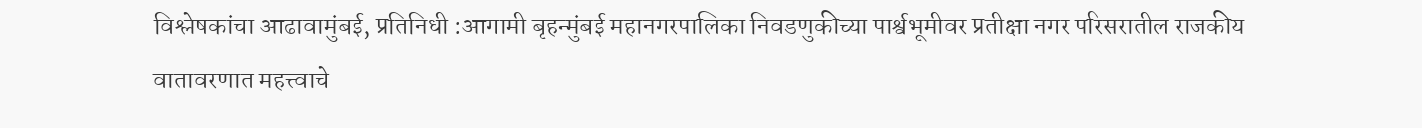विश्लेषकांचा आढावामुंबई, प्रतिनिधी :आगामी बृहन्मुंबई महानगरपालिका निवडणुकीच्या पार्श्वभूमीवर प्रतीक्षा नगर परिसरातील राजकीय वातावरणात महत्त्वाचे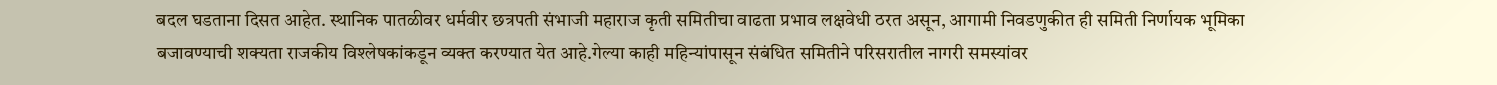बदल घडताना दिसत आहेत. स्थानिक पातळीवर धर्मवीर छत्रपती संभाजी महाराज कृती समितीचा वाढता प्रभाव लक्षवेधी ठरत असून, आगामी निवडणुकीत ही समिती निर्णायक भूमिका बजावण्याची शक्यता राजकीय विश्लेषकांकडून व्यक्त करण्यात येत आहे.गेल्या काही महिन्यांपासून संबंधित समितीने परिसरातील नागरी समस्यांवर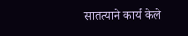सातत्याने कार्य केले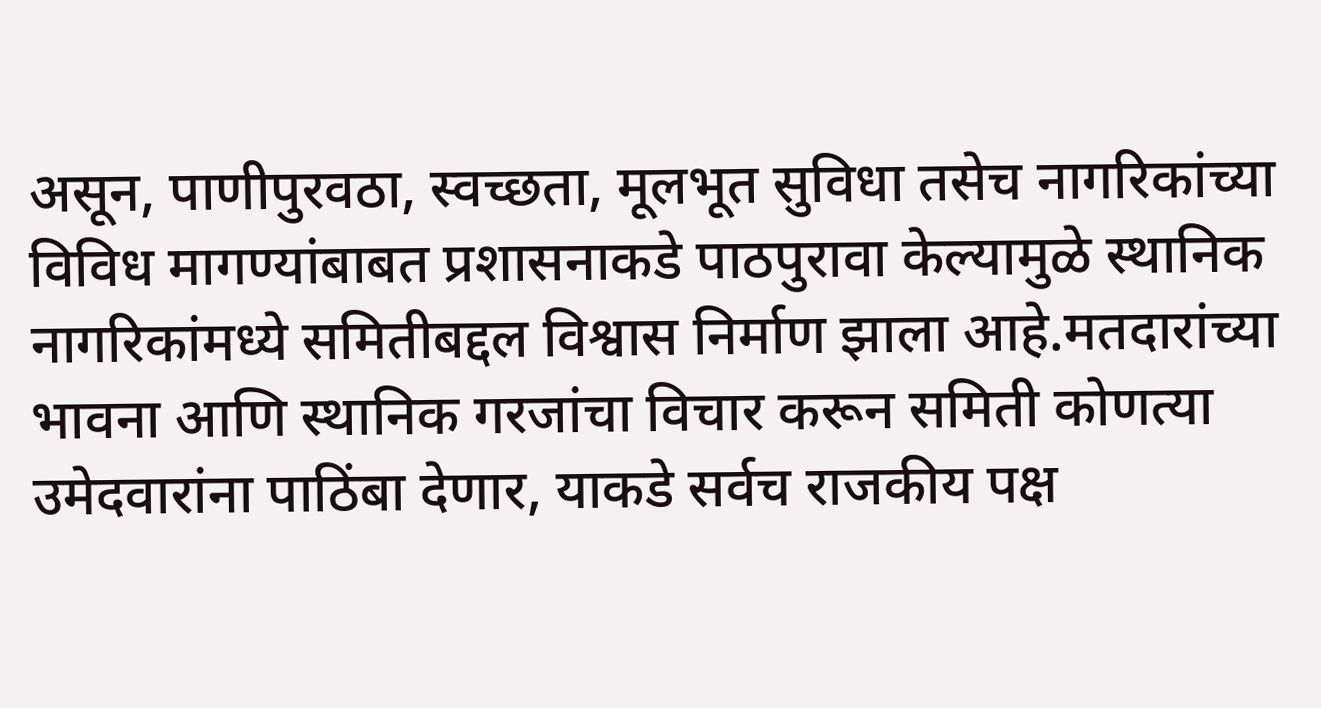असून, पाणीपुरवठा, स्वच्छता, मूलभूत सुविधा तसेच नागरिकांच्या विविध मागण्यांबाबत प्रशासनाकडे पाठपुरावा केल्यामुळे स्थानिक नागरिकांमध्ये समितीबद्दल विश्वास निर्माण झाला आहे.मतदारांच्या भावना आणि स्थानिक गरजांचा विचार करून समिती कोणत्या उमेदवारांना पाठिंबा देणार, याकडे सर्वच राजकीय पक्ष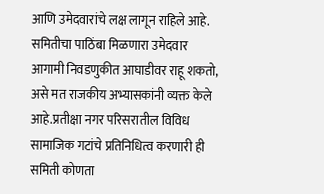आणि उमेदवारांचे लक्ष लागून राहिले आहे. समितीचा पाठिंबा मिळणारा उमेदवार आगामी निवडणुकीत आघाडीवर राहू शकतो, असे मत राजकीय अभ्यासकांनी व्यक्त केले आहे.प्रतीक्षा नगर परिसरातील विविध सामाजिक गटांचे प्रतिनिधित्व करणारी ही समिती कोणता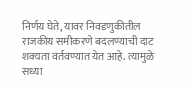निर्णय घेते, यावर निवडणुकीतील राजकीय समीकरणे बदलण्याची दाट शक्यता वर्तवण्यात येत आहे. त्यामुळे सध्या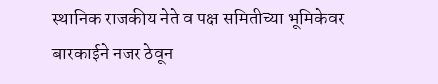स्थानिक राजकीय नेते व पक्ष समितीच्या भूमिकेवर बारकाईने नजर ठेवून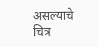असल्याचे चित्र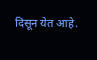दिसून येत आहे.